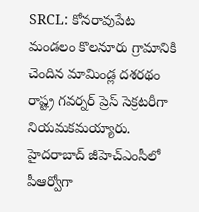SRCL: కోనరావుపేట మండలం కొలనూరు గ్రామానికి చెందిన మామిండ్ల దశరథం రాష్ట్ర గవర్నర్ ప్రెస్ సెక్రటరీగా నియమకమయ్యారు. హైదరాబాద్ జీహెచ్ఎంసీలో పీఆర్వోగా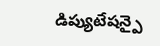డిప్యుటేషన్పై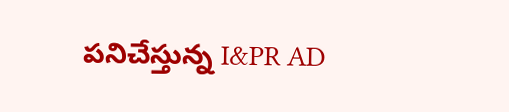పనిచేస్తున్న I&PR AD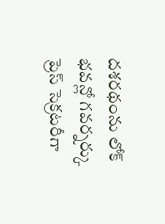దశరథంను లోక్ భవన్లో గవర్నర్కు ప్రెస్ సెక్రటరీగా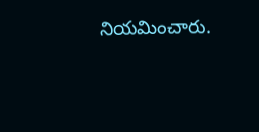నియమించారు.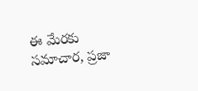ఈ మేరకు సమాచార, ప్రజా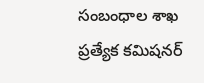సంబంధాల శాఖ ప్రత్యేక కమిషనర్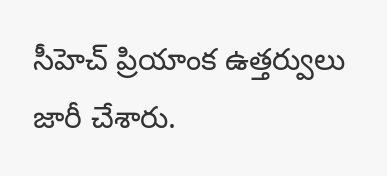సీహెచ్ ప్రియాంక ఉత్తర్వులు జారీ చేశారు.